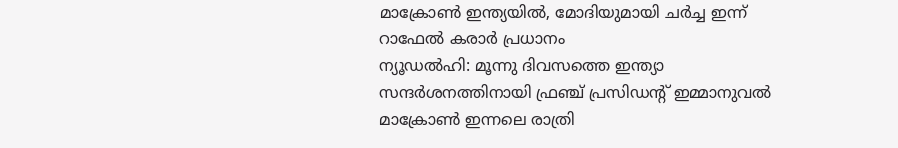മാക്രോൺ ഇന്ത്യയിൽ, മോദിയുമായി ചർച്ച ഇന്ന് റാഫേൽ കരാർ പ്രധാനം
ന്യൂഡൽഹി: മൂന്നു ദിവസത്തെ ഇന്ത്യാ സന്ദർശനത്തിനായി ഫ്രഞ്ച് പ്രസിഡന്റ് ഇമ്മാനുവൽ മാക്രോൺ ഇന്നലെ രാത്രി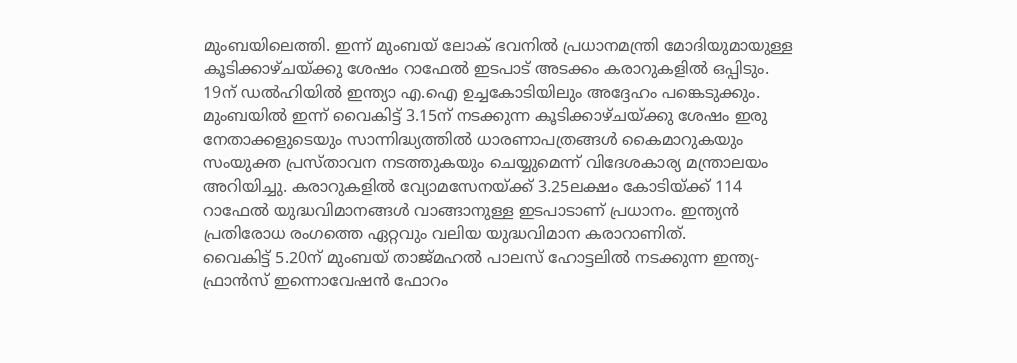മുംബയിലെത്തി. ഇന്ന് മുംബയ് ലോക് ഭവനിൽ പ്രധാനമന്ത്രി മോദിയുമായുള്ള കൂടിക്കാഴ്ചയ്ക്കു ശേഷം റാഫേൽ ഇടപാട് അടക്കം കരാറുകളിൽ ഒപ്പിടും. 19ന് ഡൽഹിയിൽ ഇന്ത്യാ എ.ഐ ഉച്ചകോടിയിലും അദ്ദേഹം പങ്കെടുക്കും.
മുംബയിൽ ഇന്ന് വൈകിട്ട് 3.15ന് നടക്കുന്ന കൂടിക്കാഴ്ചയ്ക്കു ശേഷം ഇരു നേതാക്കളുടെയും സാന്നിദ്ധ്യത്തിൽ ധാരണാപത്രങ്ങൾ കൈമാറുകയും സംയുക്ത പ്രസ്താവന നടത്തുകയും ചെയ്യുമെന്ന് വിദേശകാര്യ മന്ത്രാലയം അറിയിച്ചു. കരാറുകളിൽ വ്യോമസേനയ്ക്ക് 3.25ലക്ഷം കോടിയ്ക്ക് 114 റാഫേൽ യുദ്ധവിമാനങ്ങൾ വാങ്ങാനുള്ള ഇടപാടാണ് പ്രധാനം. ഇന്ത്യൻ പ്രതിരോധ രംഗത്തെ ഏറ്റവും വലിയ യുദ്ധവിമാന കരാറാണിത്.
വൈകിട്ട് 5.20ന് മുംബയ് താജ്മഹൽ പാലസ് ഹോട്ടലിൽ നടക്കുന്ന ഇന്ത്യ-ഫ്രാൻസ് ഇന്നൊവേഷൻ ഫോറം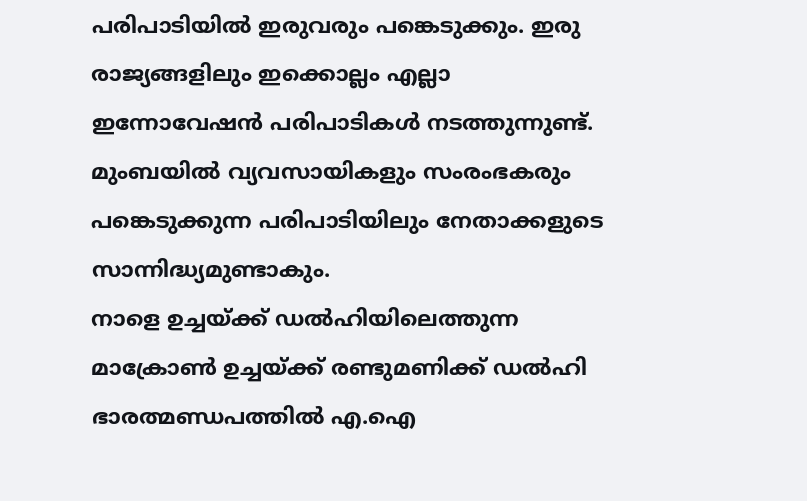പരിപാടിയിൽ ഇരുവരും പങ്കെടുക്കും. ഇരു രാജ്യങ്ങളിലും ഇക്കൊല്ലം എല്ലാ ഇന്നോവേഷൻ പരിപാടികൾ നടത്തുന്നുണ്ട്. മുംബയിൽ വ്യവസായികളും സംരംഭകരും പങ്കെടുക്കുന്ന പരിപാടിയിലും നേതാക്കളുടെ സാന്നിദ്ധ്യമുണ്ടാകും.
നാളെ ഉച്ചയ്ക്ക് ഡൽഹിയിലെത്തുന്ന മാക്രോൺ ഉച്ചയ്ക്ക് രണ്ടുമണിക്ക് ഡൽഹി ഭാരത്മണ്ഡപത്തിൽ എ.ഐ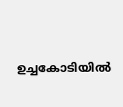ഉച്ചകോടിയിൽ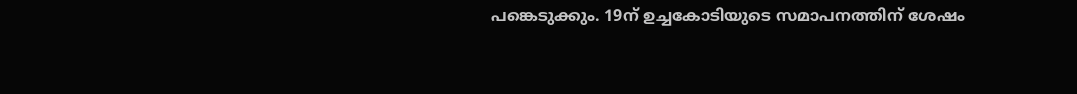പങ്കെടുക്കും. 19ന് ഉച്ചകോടിയുടെ സമാപനത്തിന് ശേഷം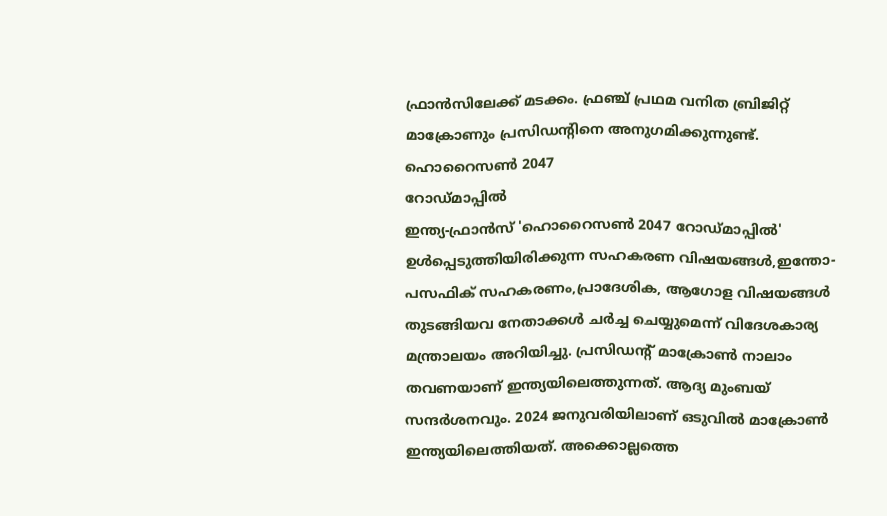ഫ്രാൻസിലേക്ക് മടക്കം. ഫ്രഞ്ച് പ്രഥമ വനിത ബ്രിജിറ്റ് മാക്രോണും പ്രസിഡന്റിനെ അനുഗമിക്കുന്നുണ്ട്.
ഹൊറൈസൺ 2047
റോഡ്മാപ്പിൽ
ഇന്ത്യ-ഫ്രാൻസ് 'ഹൊറൈസൺ 2047 റോഡ്മാപ്പിൽ' ഉൾപ്പെടുത്തിയിരിക്കുന്ന സഹകരണ വിഷയങ്ങൾ,ഇന്തോ-പസഫിക് സഹകരണം,പ്രാദേശിക, ആഗോള വിഷയങ്ങൾ തുടങ്ങിയവ നേതാക്കൾ ചർച്ച ചെയ്യുമെന്ന് വിദേശകാര്യ മന്ത്രാലയം അറിയിച്ചു. പ്രസിഡന്റ് മാക്രോൺ നാലാം തവണയാണ് ഇന്ത്യയിലെത്തുന്നത്. ആദ്യ മുംബയ് സന്ദർശനവും. 2024 ജനുവരിയിലാണ് ഒടുവിൽ മാക്രോൺ ഇന്ത്യയിലെത്തിയത്. അക്കൊല്ലത്തെ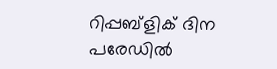റിപ്പബ്ളിക് ദിന പരേഡിൽ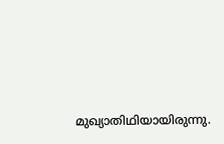മുഖ്യാതിഥിയായിരുന്നു.